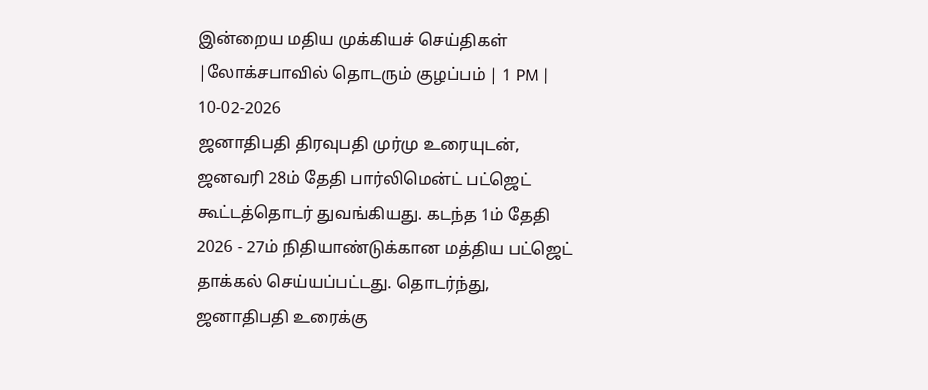இன்றைய மதிய முக்கியச் செய்திகள் |லோக்சபாவில் தொடரும் குழப்பம் | 1 PM | 10-02-2026
ஜனாதிபதி திரவுபதி முர்மு உரையுடன், ஜனவரி 28ம் தேதி பார்லிமென்ட் பட்ஜெட் கூட்டத்தொடர் துவங்கியது. கடந்த 1ம் தேதி 2026 - 27ம் நிதியாண்டுக்கான மத்திய பட்ஜெட் தாக்கல் செய்யப்பட்டது. தொடர்ந்து, ஜனாதிபதி உரைக்கு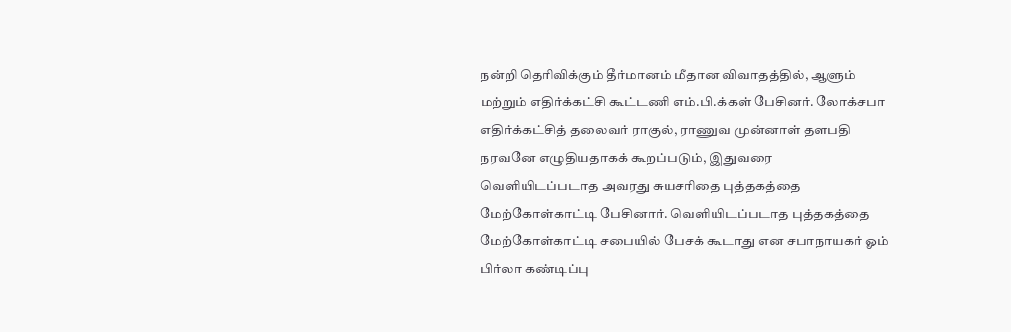நன்றி தெரிவிக்கும் தீர்மானம் மீதான விவாதத்தில், ஆளும் மற்றும் எதிர்க்கட்சி கூட்டணி எம்.பி.க்கள் பேசினர். லோக்சபா எதிர்க்கட்சித் தலைவர் ராகுல், ராணுவ முன்னாள் தளபதி நரவனே எழுதியதாகக் கூறப்படும், இதுவரை வெளியிடப்படாத அவரது சுயசரிதை புத்தகத்தை மேற்கோள்காட்டி பேசினார். வெளியிடப்படாத புத்தகத்தை மேற்கோள்காட்டி சபையில் பேசக் கூடாது என சபாநாயகர் ஓம் பிர்லா கண்டிப்பு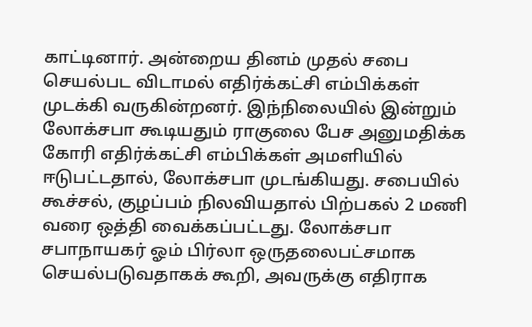காட்டினார். அன்றைய தினம் முதல் சபை செயல்பட விடாமல் எதிர்க்கட்சி எம்பிக்கள் முடக்கி வருகின்றனர். இந்நிலையில் இன்றும் லோக்சபா கூடியதும் ராகுலை பேச அனுமதிக்க கோரி எதிர்க்கட்சி எம்பிக்கள் அமளியில் ஈடுபட்டதால், லோக்சபா முடங்கியது. சபையில் கூச்சல், குழப்பம் நிலவியதால் பிற்பகல் 2 மணி வரை ஒத்தி வைக்கப்பட்டது. லோக்சபா சபாநாயகர் ஓம் பிர்லா ஒருதலைபட்சமாக செயல்படுவதாகக் கூறி, அவருக்கு எதிராக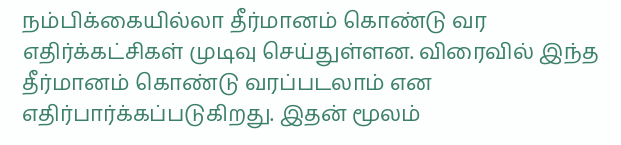நம்பிக்கையில்லா தீர்மானம் கொண்டு வர எதிர்க்கட்சிகள் முடிவு செய்துள்ளன. விரைவில் இந்த தீர்மானம் கொண்டு வரப்படலாம் என எதிர்பார்க்கப்படுகிறது. இதன் மூலம்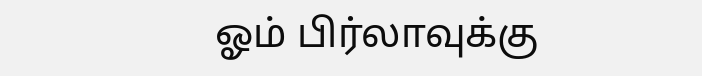ஓம் பிர்லாவுக்கு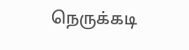நெருக்கடி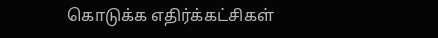கொடுக்க எதிர்க்கட்சிகள்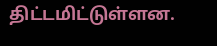திட்டமிட்டுள்ளன.